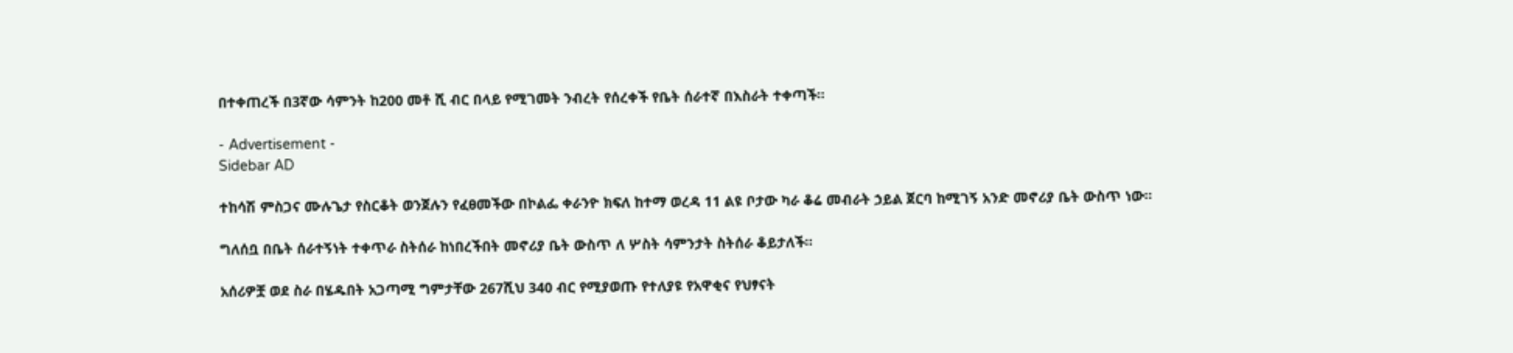በተቀጠረች በ3ኛው ሳምንት ከ200 መቶ ሺ ብር በላይ የሚገመት ንብረት የሰረቀች የቤት ሰራተኛ በእስራት ተቀጣች።

- Advertisement -
Sidebar AD

ተከሳሽ ምስጋና ሙሉጌታ የስርቆት ወንጀሉን የፈፀመችው በኮልፌ ቀራንዮ ክፍለ ከተማ ወረዳ 11 ልዩ ቦታው ካራ ቆሬ መብራት ኃይል ጀርባ ከሚገኝ አንድ መኖሪያ ቤት ውስጥ ነው።

ግለሰቧ በቤት ሰራተኝነት ተቀጥራ ስትሰራ ከነበረችበት መኖሪያ ቤት ውስጥ ለ ሦስት ሳምንታት ስትሰራ ቆይታለች፡፡

አሰሪዎቿ ወደ ስራ በሄዱበት አጋጣሚ ግምታቸው 267ሺህ 340 ብር የሚያወጡ የተለያዩ የአዋቂና የህፃናት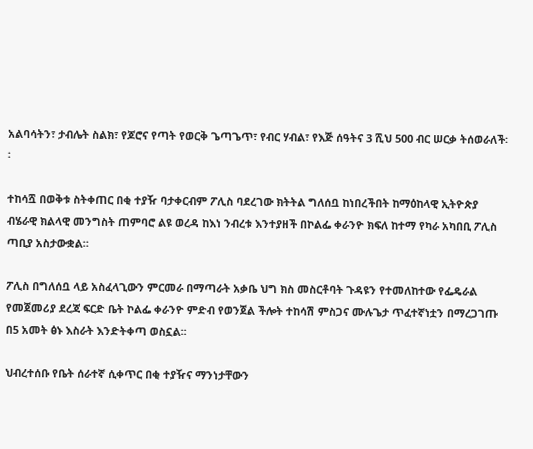አልባሳትን፣ ታብሌት ስልክ፣ የጆሮና የጣት የወርቅ ጌጣጌጥ፣ የብር ሃብል፣ የእጅ ሰዓትና 3 ሺህ 500 ብር ሠርቃ ትሰወራለች፡፡

ተከሳሿ በወቅቱ ስትቀጠር በቂ ተያዥ ባታቀርብም ፖሊስ ባደረገው ክትትል ግለሰቧ ከነበረችበት ከማዕከላዊ ኢትዮጵያ ብሄራዊ ክልላዊ መንግስት ጠምባሮ ልዩ ወረዳ ከእነ ንብረቱ እንተያዘች በኮልፌ ቀራንዮ ክፍለ ከተማ የካራ አካበቢ ፖሊስ ጣቢያ አስታውቋል።

ፖሊስ በግለሰቧ ላይ አስፈላጊውን ምርመራ በማጣራት አቃቤ ህግ ክስ መስርቶባት ጉዳዩን የተመለከተው የፌዴራል የመጀመሪያ ደረጃ ፍርድ ቤት ኮልፌ ቀራንዮ ምድብ የወንጀል ችሎት ተከሳሽ ምስጋና ሙሉጌታ ጥፈተኛነቷን በማረጋገጡ በ5 አመት ፅኑ እስራት እንድትቀጣ ወስኗል፡፡

ህብረተሰቡ የቤት ሰራተኛ ሲቀጥር በቂ ተያዥና ማንነታቸውን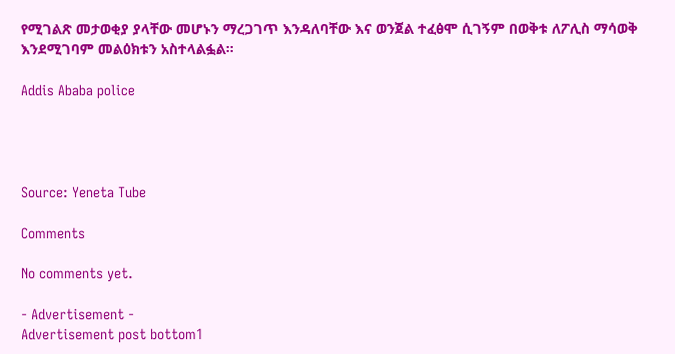የሚገልጽ መታወቂያ ያላቸው መሆኑን ማረጋገጥ እንዳለባቸው እና ወንጀል ተፈፅሞ ሲገኝም በወቅቱ ለፖሊስ ማሳወቅ እንደሚገባም መልዕክቱን አስተላልፏል።

Addis Ababa police




Source: Yeneta Tube

Comments

No comments yet.

- Advertisement -
Advertisement post bottom1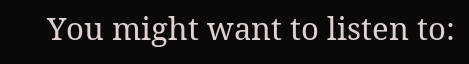You might want to listen to: